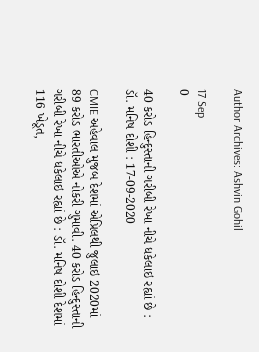Author Archives: Ashvin Gohil

17 Sep
0

40 કરોડ હિન્દુસ્તાની ગરીબી રેખા નીચે ધકેલાઇ રહ્યાં છે : ડૉ. મનિષ દોશી : 17-09-2020

CMIE અહેવાલ મુજબ દેશમાં એપ્રિલથી જુલાઇ 2020માં 89 કરોડ ભારતીઓએ નોકરી ગુમાવી. 40 કરોડ હિન્દુસ્તાની ગરીબી રેખા નીચે ધકેલાઇ રહ્યાં છે : ડૉ. મનિષ દોશી દેશમાં 116 ખેડૂત,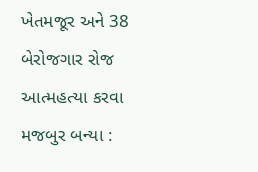ખેતમજૂર અને 38 બેરોજગાર રોજ આત્મહત્યા કરવા મજબુર બન્યા :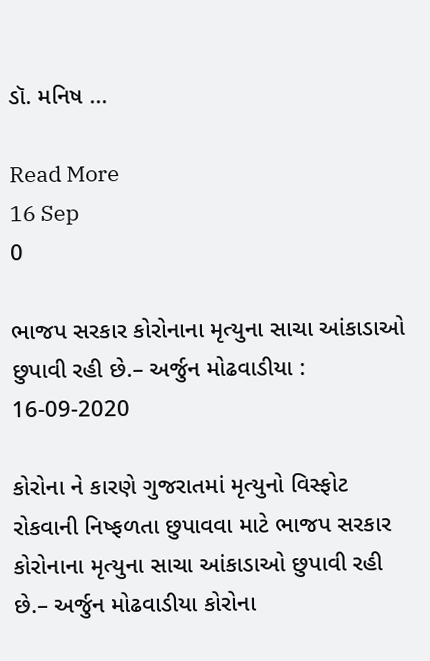ડૉ. મનિષ ...

Read More
16 Sep
0

ભાજપ સરકાર કોરોનાના મૃત્યુના સાચા આંકાડાઓ છુપાવી રહી છે.– અર્જુન મોઢવાડીયા : 16-09-2020

કોરોના ને કારણે ગુજરાતમાં મૃત્યુનો વિસ્ફોટ રોકવાની નિષ્ફળતા છુપાવવા માટે ભાજપ સરકાર કોરોનાના મૃત્યુના સાચા આંકાડાઓ છુપાવી રહી છે.– અર્જુન મોઢવાડીયા કોરોના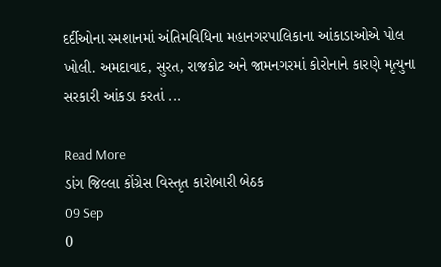દર્દીઓના સ્મશાનમાં અંતિમવિધિના મહાનગરપાલિકાના આંકાડાઓએ પોલ ખોલી. અમદાવાદ, સુરત, રાજકોટ અને જામનગરમાં કોરોનાને કારણે મૃત્યુના સરકારી આંકડા કરતાં ...

Read More
ડાંગ જિલ્લા કોંગ્રેસ વિસ્તૃત કારોબારી બેઠક
09 Sep
0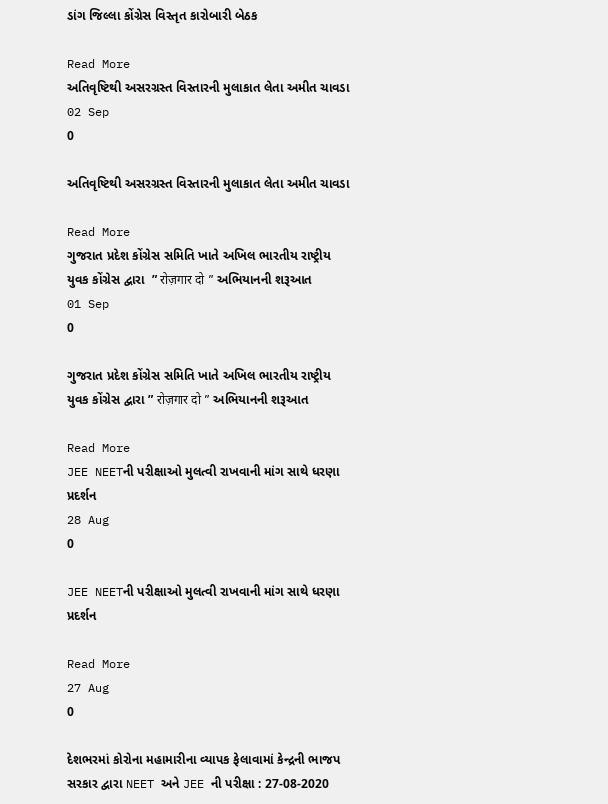ડાંગ જિલ્લા કોંગ્રેસ વિસ્તૃત કારોબારી બેઠક

Read More
અતિવૃષ્ટિથી અસરગ્રસ્ત વિસ્તારની મુલાકાત લેતા અમીત ચાવડા
02 Sep
0

અતિવૃષ્ટિથી અસરગ્રસ્ત વિસ્તારની મુલાકાત લેતા અમીત ચાવડા

Read More
ગુજરાત પ્રદેશ કોંગ્રેસ સમિતિ ખાતે અખિલ ભારતીય રાષ્ટ્રીય યુવક કોંગ્રેસ દ્વારા  ” रोज़गार दो ” અભિયાનની શરૂઆત
01 Sep
0

ગુજરાત પ્રદેશ કોંગ્રેસ સમિતિ ખાતે અખિલ ભારતીય રાષ્ટ્રીય યુવક કોંગ્રેસ દ્વારા ” रोज़गार दो ” અભિયાનની શરૂઆત

Read More
JEE NEETની પરીક્ષાઓ મુલત્વી રાખવાની માંગ સાથે ધરણા પ્રદર્શન
28 Aug
0

JEE NEETની પરીક્ષાઓ મુલત્વી રાખવાની માંગ સાથે ધરણા પ્રદર્શન

Read More
27 Aug
0

દેશભરમાં કોરોના મહામારીના વ્યાપક ફેલાવામાં કેન્દ્રની ભાજપ સરકાર દ્વારા NEET અને JEE ની પરીક્ષા : 27-08-2020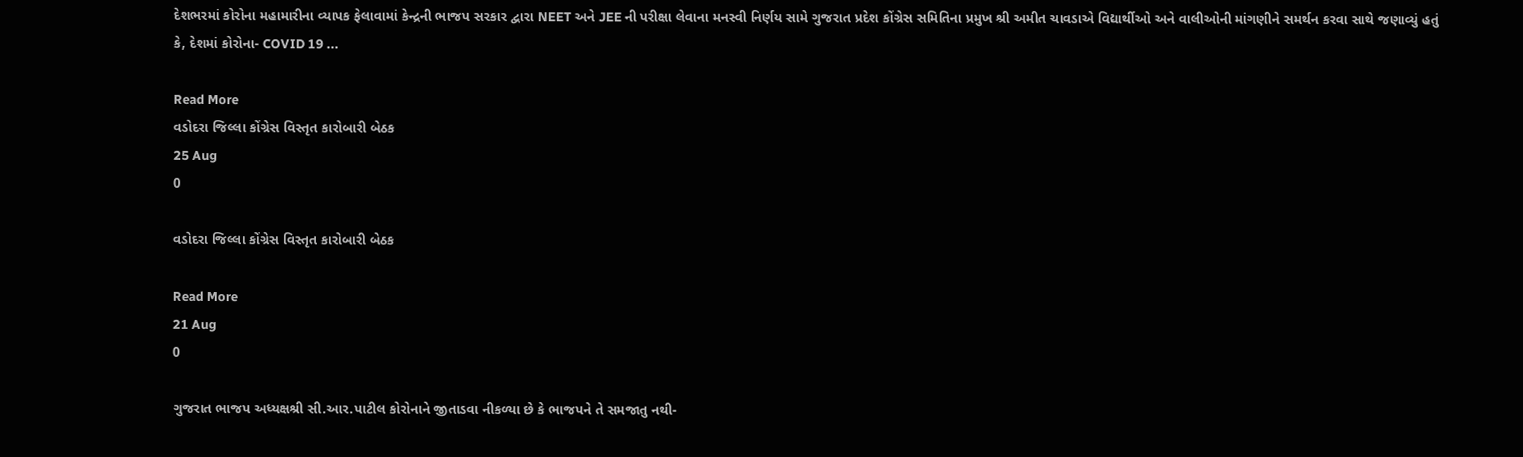દેશભરમાં કોરોના મહામારીના વ્યાપક ફેલાવામાં કેન્દ્રની ભાજપ સરકાર દ્વારા NEET અને JEE ની પરીક્ષા લેવાના મનસ્વી નિર્ણય સામે ગુજરાત પ્રદેશ કોંગ્રેસ સમિતિના પ્રમુખ શ્રી અમીત ચાવડાએ વિદ્યાર્થીઓ અને વાલીઓની માંગણીને સમર્થન કરવા સાથે જણાવ્યું હતું કે, દેશમાં કોરોના- COVID 19 ...

Read More
વડોદરા જિલ્લા કોંગ્રેસ વિસ્તૃત કારોબારી બેઠક
25 Aug
0

વડોદરા જિલ્લા કોંગ્રેસ વિસ્તૃત કારોબારી બેઠક

Read More
21 Aug
0

ગુજરાત ભાજપ અધ્યક્ષશ્રી સી.આર.પાટીલ કોરોનાને જીતાડવા નીકળ્યા છે કે ભાજપને તે સમજાતુ નથી-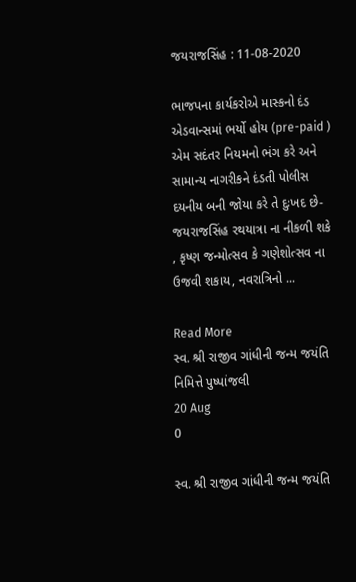જયરાજસિંહ : 11-08-2020

ભાજપના કાર્યકરોએ માસ્કનો દંડ એડવાન્સમાં ભર્યો હોય (pre-paid ) એમ સદંતર નિયમનો ભંગ કરે અને સામાન્ય નાગરીકને દંડતી પોલીસ દયનીય બની જોયા કરે તે દુઃખદ છે- જયરાજસિંહ રથયાત્રા ના નીકળી શકે , કૃષ્ણ જન્મોત્સવ કે ગણેશોત્સવ ના ઉજવી શકાય, નવરાત્રિનો ...

Read More
સ્વ. શ્રી રાજીવ ગાંધીની જન્મ જયંતિ નિમિત્તે પુષ્પાંજલી
20 Aug
0

સ્વ. શ્રી રાજીવ ગાંધીની જન્મ જયંતિ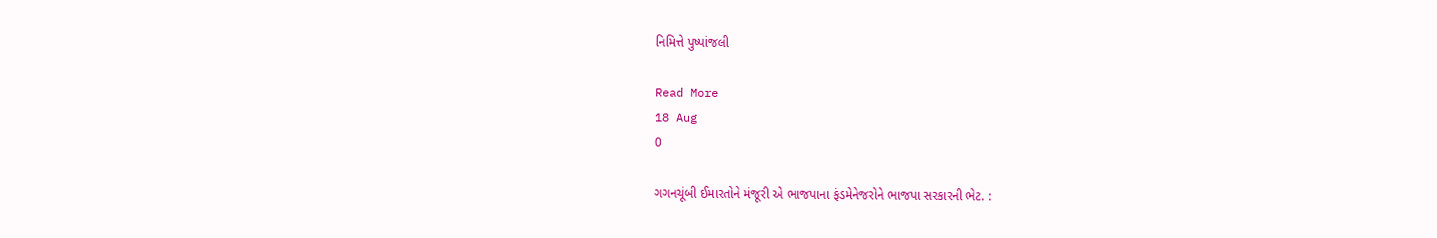નિમિત્તે પુષ્પાંજલી

Read More
18 Aug
0

ગગનચૂંબી ઈમારતોને મંજૂરી એ ભાજપાના ફંડમેનેજરોને ભાજપા સરકારની ભેટ. :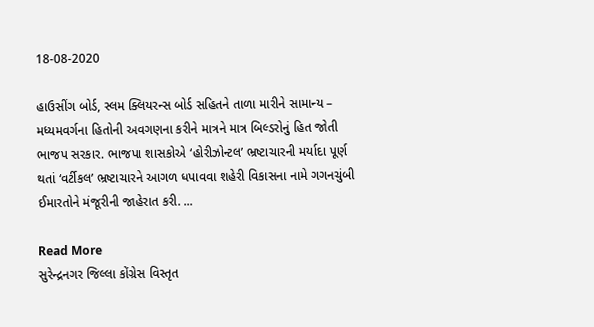18-08-2020

હાઉસીંગ બોર્ડ, સ્લમ ક્લિયરન્સ બોર્ડ સહિતને તાળા મારીને સામાન્ય – મધ્યમવર્ગના હિતોની અવગણના કરીને માત્રને માત્ર બિલ્ડરોનું હિત જોતી ભાજપ સરકાર. ભાજપા શાસકોએ ‘હોરીઝોન્ટલ’ ભ્રષ્ટાચારની મર્યાદા પૂર્ણ થતાં ‘વર્ટીકલ’ ભ્રષ્ટાચારને આગળ ધપાવવા શહેરી વિકાસના નામે ગગનચુંબી ઈમારતોને મંજૂરીની જાહેરાત કરી. ...

Read More
સુરેન્દ્રનગર જિલ્લા કોંગ્રેસ વિસ્તૃત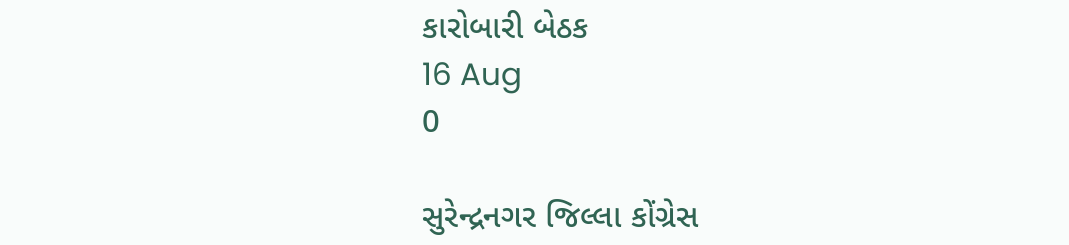કારોબારી બેઠક
16 Aug
0

સુરેન્દ્રનગર જિલ્લા કોંગ્રેસ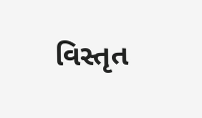વિસ્તૃત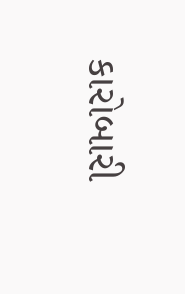કારોબારી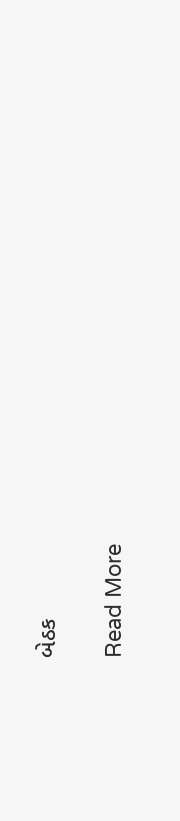બેઠક

Read More